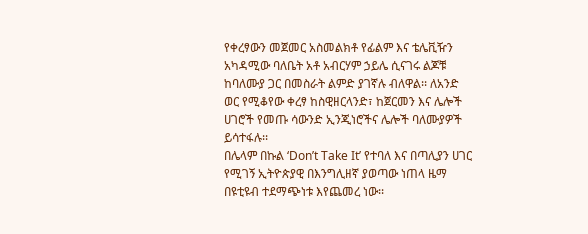የቀረፃውን መጀመር አስመልክቶ የፊልም እና ቴሌቪዥን አካዳሚው ባለቤት አቶ አብርሃም ኃይሌ ሲናገሩ ልጆቹ ከባለሙያ ጋር በመስራት ልምድ ያገኛሉ ብለዋል፡፡ ለአንድ ወር የሚቆየው ቀረፃ ከስዊዘርላንድ፣ ከጀርመን እና ሌሎች ሀገሮች የመጡ ሳውንድ ኢንጂነሮችና ሌሎች ባለሙያዎች ይሳተፋሉ፡፡
በሌላም በኩል ‘Don’t Take It’ የተባለ እና በጣሊያን ሀገር የሚገኝ ኢትዮጵያዊ በእንግሊዘኛ ያወጣው ነጠላ ዜማ በዩቲዩብ ተደማጭነቱ እየጨመረ ነው፡፡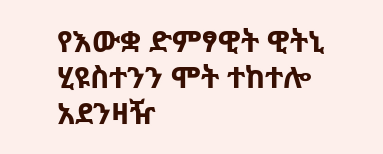የእውቋ ድምፃዊት ዊትኒ ሂዩስተንን ሞት ተከተሎ አደንዛዥ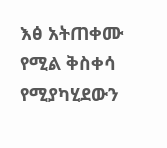እፅ አትጠቀሙ የሚል ቅስቀሳ የሚያካሂደውን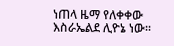ነጠላ ዜማ የለቀቀው እስራኤልደ ሊዮኔ ነው፡፡